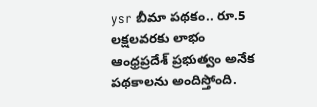ysr బీమా పథకం.. రూ.5 లక్షలవరకు లాభం
ఆంధ్రప్రదేశ్ ప్రభుత్వం అనేక పథకాలను అందిస్తోంది.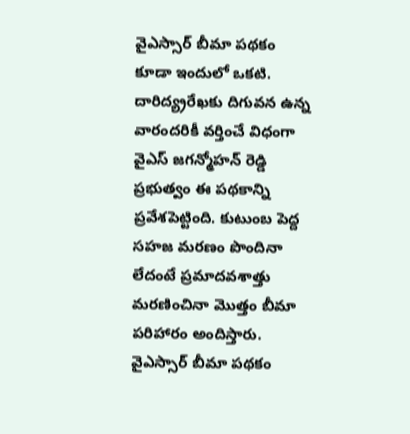వైఎస్సార్ బీమా పథకం కూడా ఇందులో ఒకటి. దారిద్య్రరేఖకు దిగువన ఉన్న వారందరికీ వర్తించే విధంగా వైఎస్ జగన్మోహన్ రెడ్డి ప్రభుత్వం ఈ పథకాన్ని ప్రవేశపెట్టింది. కుటుంబ పెద్ద సహజ మరణం పొందినా లేదంటే ప్రమాదవశాత్తు మరణించినా మొత్తం బీమా పరిహారం అందిస్తారు. వైఎస్సార్ బీమా పథకం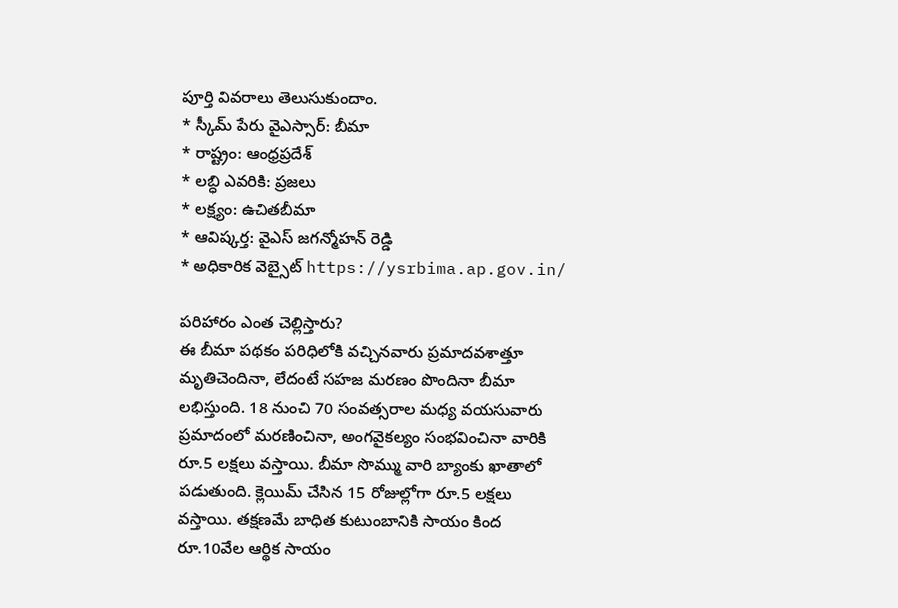పూర్తి వివరాలు తెలుసుకుందాం.
* స్కీమ్ పేరు వైఎస్సార్: బీమా
* రాష్ట్రం: ఆంధ్రప్రదేశ్
* లబ్ధి ఎవరికి: ప్రజలు
* లక్ష్యం: ఉచితబీమా
* ఆవిష్కర్త: వైఎస్ జగన్మోహన్ రెడ్డి
* అధికారిక వెబ్సైట్ https://ysrbima.ap.gov.in/

పరిహారం ఎంత చెల్లిస్తారు?
ఈ బీమా పథకం పరిధిలోకి వచ్చినవారు ప్రమాదవశాత్తూ మృతిచెందినా, లేదంటే సహజ మరణం పొందినా బీమా లభిస్తుంది. 18 నుంచి 70 సంవత్సరాల మధ్య వయసువారు ప్రమాదంలో మరణించినా, అంగవైకల్యం సంభవించినా వారికి రూ.5 లక్షలు వస్తాయి. బీమా సొమ్ము వారి బ్యాంకు ఖాతాలో పడుతుంది. క్లెయిమ్ చేసిన 15 రోజుల్లోగా రూ.5 లక్షలు వస్తాయి. తక్షణమే బాధిత కుటుంబానికి సాయం కింద రూ.10వేల ఆర్థిక సాయం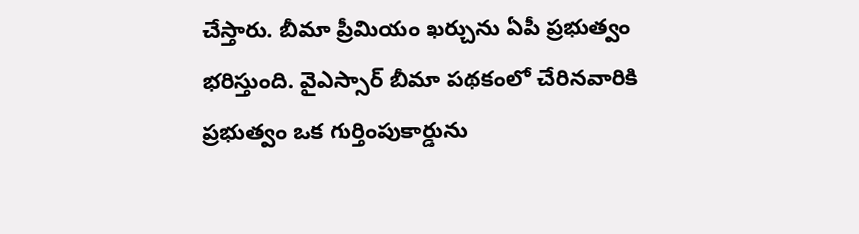చేస్తారు. బీమా ప్రీమియం ఖర్చును ఏపీ ప్రభుత్వం భరిస్తుంది. వైఎస్సార్ బీమా పథకంలో చేరినవారికి ప్రభుత్వం ఒక గుర్తింపుకార్డును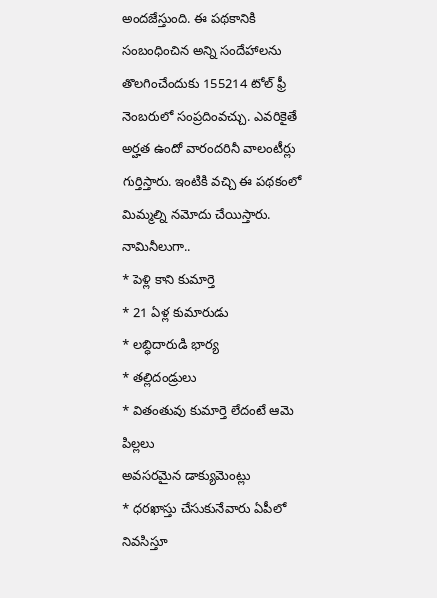అందజేస్తుంది. ఈ పథకానికి సంబంధించిన అన్ని సందేహాలను తొలగించేందుకు 155214 టోల్ ఫ్రీ నెంబరులో సంప్రదింవచ్చు. ఎవరికైతే అర్హత ఉందో వారందరినీ వాలంటీర్లు గుర్తిస్తారు. ఇంటికి వచ్చి ఈ పథకంలో మిమ్మల్ని నమోదు చేయిస్తారు.
నామినీలుగా..
* పెళ్లి కాని కుమార్తె
* 21 ఏళ్ల కుమారుడు
* లబ్ధిదారుడి భార్య
* తల్లిదండ్రులు
* వితంతువు కుమార్తె లేదంటే ఆమె పిల్లలు
అవసరమైన డాక్యుమెంట్లు
* ధరఖాస్తు చేసుకునేవారు ఏపీలో నివసిస్తూ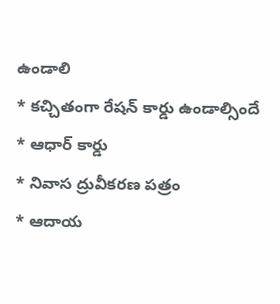ఉండాలి
* కచ్చితంగా రేషన్ కార్డు ఉండాల్సిందే
* ఆధార్ కార్డు
* నివాస ద్రువీకరణ పత్రం
* ఆదాయ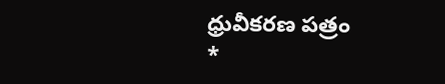ధ్రువీకరణ పత్రం
*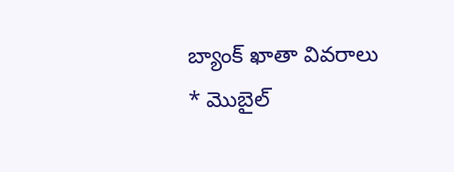బ్యాంక్ ఖాతా వివరాలు
* మొబైల్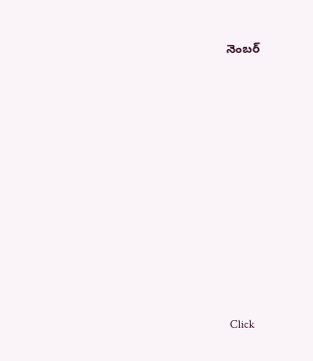నెంబర్












Click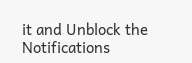it and Unblock the Notifications